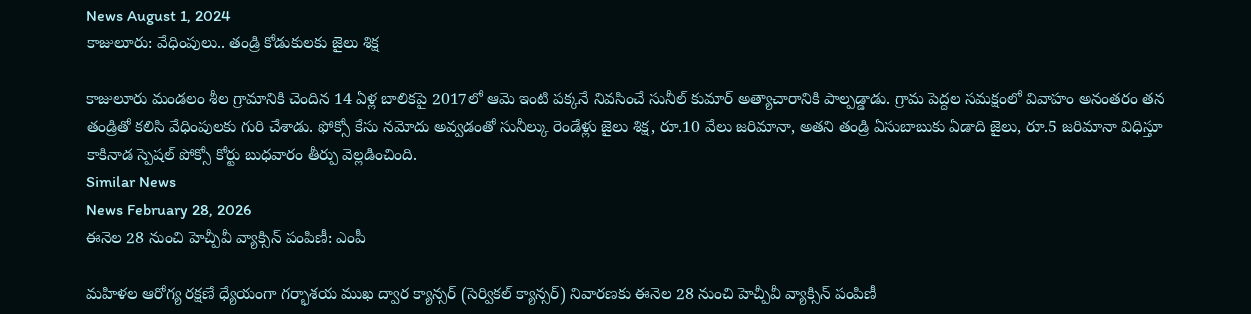News August 1, 2024
కాజులూరు: వేధింపులు.. తండ్రి కోడుకులకు జైలు శిక్ష

కాజులూరు మండలం శీల గ్రామానికి చెందిన 14 ఏళ్ల బాలికపై 2017లో ఆమె ఇంటి పక్కనే నివసించే సునీల్ కుమార్ అత్యాచారానికి పాల్పడ్డాడు. గ్రామ పెద్దల సమక్షంలో వివాహం అనంతరం తన తండ్రితో కలిసి వేధింపులకు గురి చేశాడు. ఫోక్సో కేసు నమోదు అవ్వడంతో సునీల్కు రెండేళ్లు జైలు శిక్ష, రూ.10 వేలు జరిమానా, అతని తండ్రి ఏసుబాబుకు ఏడాది జైలు, రూ.5 జరిమానా విధిస్తూ కాకినాడ స్పెషల్ పోక్సో కోర్టు బుధవారం తీర్పు వెల్లడించింది.
Similar News
News February 28, 2026
ఈనెల 28 నుంచి హెచ్పీవీ వ్యాక్సిన్ పంపిణీ: ఎంపీ

మహిళల ఆరోగ్య రక్షణే ధ్యేయంగా గర్భాశయ ముఖ ద్వార క్యాన్సర్ (సెర్వికల్ క్యాన్సర్) నివారణకు ఈనెల 28 నుంచి హెచ్పీవీ వ్యాక్సిన్ పంపిణీ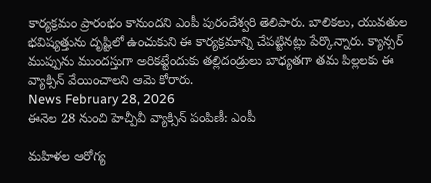కార్యక్రమం ప్రారంభం కానుందని ఎంపీ పురందేశ్వరి తెలిపారు. బాలికలు, యువతుల భవిష్యత్తును దృష్టిలో ఉంచుకుని ఈ కార్యక్రమాన్ని చేపట్టినట్లు పేర్కొన్నారు. క్యాన్సర్ ముప్పును ముందస్తుగా అరికట్టేందుకు తల్లిదండ్రులు బాధ్యతగా తమ పిల్లలకు ఈ వ్యాక్సిన్ వేయించాలని ఆమె కోరారు.
News February 28, 2026
ఈనెల 28 నుంచి హెచ్పీవీ వ్యాక్సిన్ పంపిణీ: ఎంపీ

మహిళల ఆరోగ్య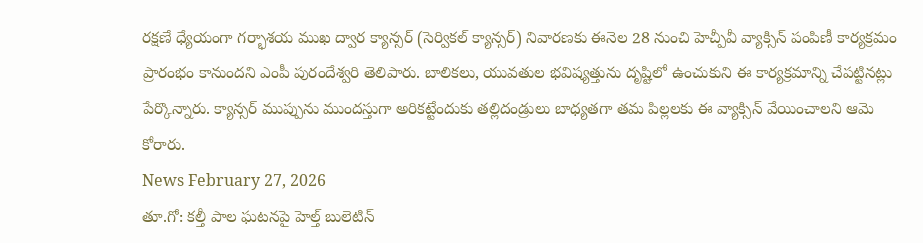రక్షణే ధ్యేయంగా గర్భాశయ ముఖ ద్వార క్యాన్సర్ (సెర్వికల్ క్యాన్సర్) నివారణకు ఈనెల 28 నుంచి హెచ్పీవీ వ్యాక్సిన్ పంపిణీ కార్యక్రమం ప్రారంభం కానుందని ఎంపీ పురందేశ్వరి తెలిపారు. బాలికలు, యువతుల భవిష్యత్తును దృష్టిలో ఉంచుకుని ఈ కార్యక్రమాన్ని చేపట్టినట్లు పేర్కొన్నారు. క్యాన్సర్ ముప్పును ముందస్తుగా అరికట్టేందుకు తల్లిదండ్రులు బాధ్యతగా తమ పిల్లలకు ఈ వ్యాక్సిన్ వేయించాలని ఆమె కోరారు.
News February 27, 2026
తూ.గో: కల్తీ పాల ఘటనపై హెల్త్ బులెటిన్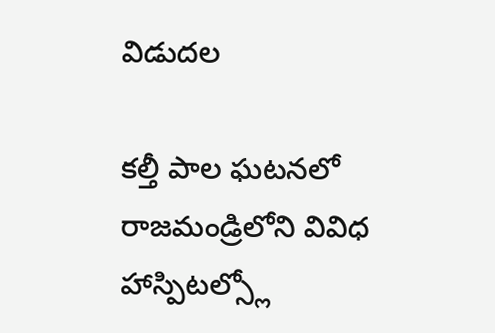విడుదల

కల్తీ పాల ఘటనలో రాజమండ్రిలోని వివిధ హాస్పిటల్స్లో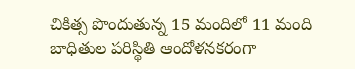చికిత్స పొందుతున్న 15 మందిలో 11 మంది బాధితుల పరిస్థితి ఆందోళనకరంగా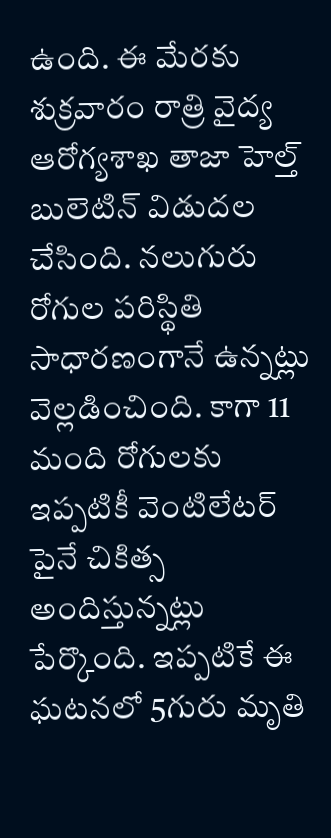ఉంది. ఈ మేరకు శుక్రవారం రాత్రి వైద్య ఆరోగ్యశాఖ తాజా హెల్త్ బులెటిన్ విడుదల చేసింది. నలుగురు రోగుల పరిస్థితి సాధారణంగానే ఉన్నట్లు వెల్లడించింది. కాగా 11 మంది రోగులకు ఇప్పటికీ వెంటిలేటర్ పైనే చికిత్స అందిస్తున్నట్లు పేర్కొంది. ఇప్పటికే ఈ ఘటనలో 5గురు మృతి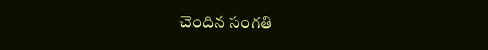చెందిన సంగతి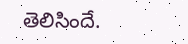తెలిసిందే.